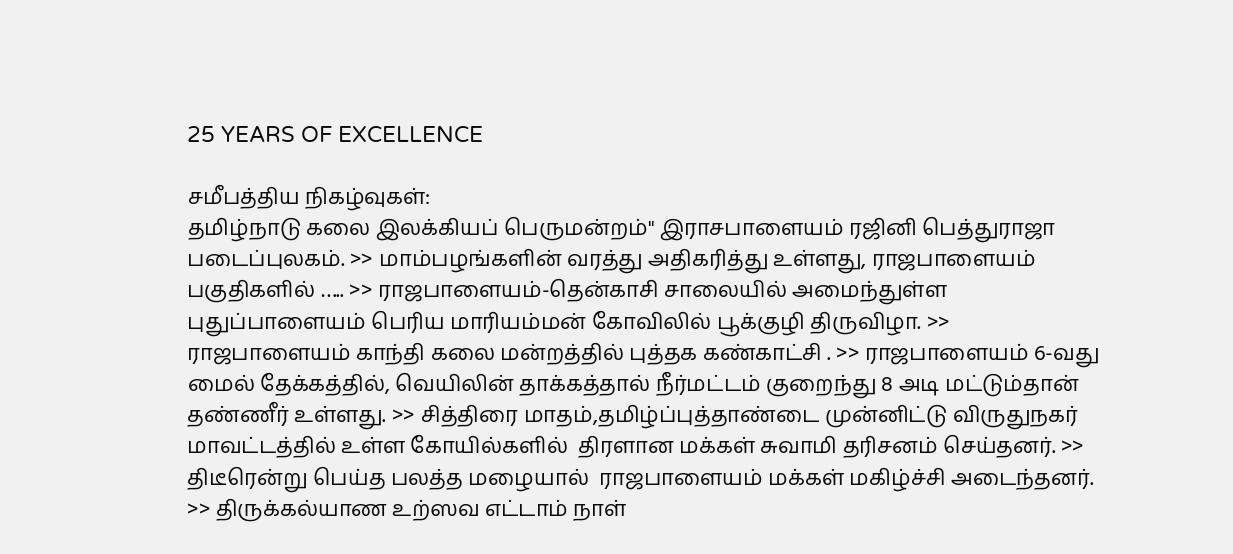25 YEARS OF EXCELLENCE

சமீபத்திய நிகழ்வுகள்:
தமிழ்நாடு கலை இலக்கியப் பெருமன்றம்" இராசபாளையம் ரஜினி பெத்துராஜா படைப்புலகம். >> மாம்பழங்களின் வரத்து அதிகரித்து உள்ளது, ராஜபாளையம் பகுதிகளில் ….. >> ராஜபாளையம்-தென்காசி சாலையில் அமைந்துள்ள புதுப்பாளையம் பெரிய மாரியம்மன் கோவிலில் பூக்குழி திருவிழா. >> ராஜபாளையம் காந்தி கலை மன்றத்தில் புத்தக கண்காட்சி . >> ராஜபாளையம் 6-வது மைல் தேக்கத்தில், வெயிலின் தாக்கத்தால் நீர்மட்டம் குறைந்து 8 அடி மட்டும்தான் தண்ணீர் உள்ளது. >> சித்திரை மாதம்,தமிழ்ப்புத்தாண்டை முன்னிட்டு விருதுநகர் மாவட்டத்தில் உள்ள கோயில்களில்  திரளான மக்கள் சுவாமி தரிசனம் செய்தனர். >> திடீரென்று பெய்த பலத்த மழையால்  ராஜபாளையம் மக்கள் மகிழ்ச்சி அடைந்தனர். >> திருக்கல்யாண உற்ஸவ எட்டாம் நாள்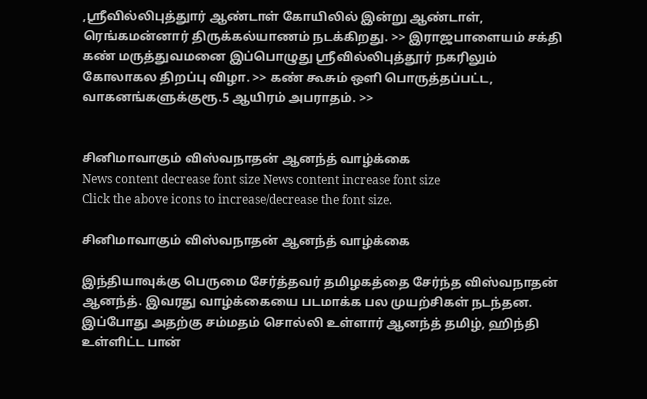,ஸ்ரீவில்லிபுத்துார் ஆண்டாள் கோயிலில் இன்று ஆண்டாள், ரெங்கமன்னார் திருக்கல்யாணம் நடக்கிறது. >> இராஜபாளையம் சக்தி கண் மருத்துவமனை இப்பொழுது ஸ்ரீவில்லிபுத்தூர் நகரிலும் கோலாகல திறப்பு விழா. >> கண் கூசும் ஒளி பொருத்தப்பட்ட, வாகனங்களுக்குரூ.5 ஆயிரம் அபராதம். >>


சினிமாவாகும் விஸ்வநாதன் ஆனந்த் வாழ்க்கை
News content decrease font size News content increase font size
Click the above icons to increase/decrease the font size.

சினிமாவாகும் விஸ்வநாதன் ஆனந்த் வாழ்க்கை

இந்தியாவுக்கு பெருமை சேர்த்தவர் தமிழகத்தை சேர்ந்த விஸ்வநாதன் ஆனந்த். இவரது வாழ்க்கையை படமாக்க பல முயற்சிகள் நடந்தன. இப்போது அதற்கு சம்மதம் சொல்லி உள்ளார் ஆனந்த் தமிழ், ஹிந்தி உள்ளிட்ட பான்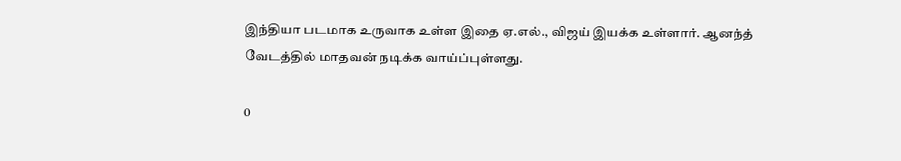இந்தியா படமாக உருவாக உள்ள இதை ஏ.எல்., விஜய் இயக்க உள்ளார். ஆனந்த் வேடத்தில் மாதவன் நடிக்க வாய்ப்புள்ளது.

0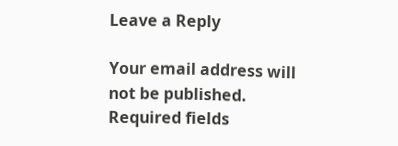Leave a Reply

Your email address will not be published. Required fields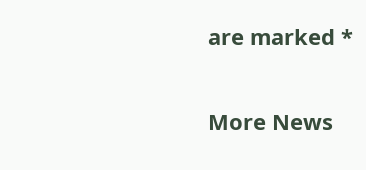are marked *


More News